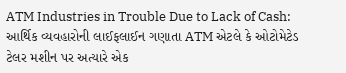ATM Industries in Trouble Due to Lack of Cash: આર્થિક વ્યવહારોની લાઈફલાઈન ગણાતા ATM એટલે કે ઓટોમેટેડ ટેલર મશીન પર અત્યારે એક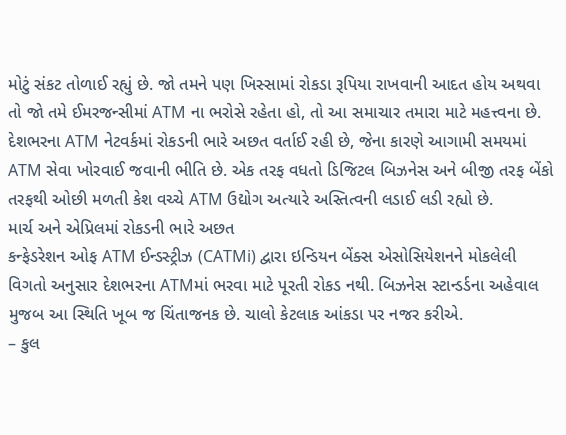મોટું સંકટ તોળાઈ રહ્યું છે. જો તમને પણ ખિસ્સામાં રોકડા રૂપિયા રાખવાની આદત હોય અથવા તો જો તમે ઈમરજન્સીમાં ATM ના ભરોસે રહેતા હો, તો આ સમાચાર તમારા માટે મહત્ત્વના છે. દેશભરના ATM નેટવર્કમાં રોકડની ભારે અછત વર્તાઈ રહી છે, જેના કારણે આગામી સમયમાં ATM સેવા ખોરવાઈ જવાની ભીતિ છે. એક તરફ વધતો ડિજિટલ બિઝનેસ અને બીજી તરફ બેંકો તરફથી ઓછી મળતી કેશ વચ્ચે ATM ઉદ્યોગ અત્યારે અસ્તિત્વની લડાઈ લડી રહ્યો છે.
માર્ચ અને એપ્રિલમાં રોકડની ભારે અછત
કન્ફેડરેશન ઓફ ATM ઈન્ડસ્ટ્રીઝ (CATMi) દ્વારા ઇન્ડિયન બેંક્સ એસોસિયેશનને મોકલેલી વિગતો અનુસાર દેશભરના ATMમાં ભરવા માટે પૂરતી રોકડ નથી. બિઝનેસ સ્ટાન્ડર્ડના અહેવાલ મુજબ આ સ્થિતિ ખૂબ જ ચિંતાજનક છે. ચાલો કેટલાક આંકડા પર નજર કરીએ.
– કુલ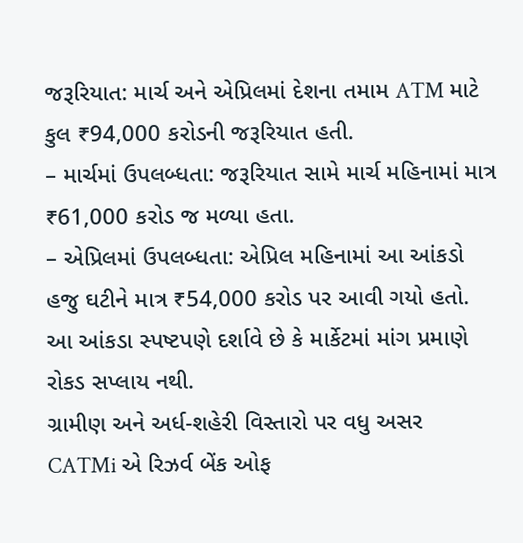જરૂરિયાત: માર્ચ અને એપ્રિલમાં દેશના તમામ ATM માટે કુલ ₹94,000 કરોડની જરૂરિયાત હતી.
– માર્ચમાં ઉપલબ્ધતા: જરૂરિયાત સામે માર્ચ મહિનામાં માત્ર ₹61,000 કરોડ જ મળ્યા હતા.
– એપ્રિલમાં ઉપલબ્ધતા: એપ્રિલ મહિનામાં આ આંકડો હજુ ઘટીને માત્ર ₹54,000 કરોડ પર આવી ગયો હતો.
આ આંકડા સ્પષ્ટપણે દર્શાવે છે કે માર્કેટમાં માંગ પ્રમાણે રોકડ સપ્લાય નથી.
ગ્રામીણ અને અર્ધ-શહેરી વિસ્તારો પર વધુ અસર
CATMi એ રિઝર્વ બેંક ઓફ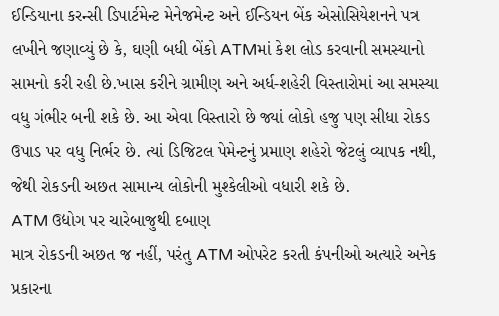ઈન્ડિયાના કરન્સી ડિપાર્ટમેન્ટ મેનેજમેન્ટ અને ઈન્ડિયન બેંક એસોસિયેશનને પત્ર લખીને જણાવ્યું છે કે, ઘણી બધી બેંકો ATMમાં કેશ લોડ કરવાની સમસ્યાનો સામનો કરી રહી છે.ખાસ કરીને ગ્રામીણ અને અર્ધ-શહેરી વિસ્તારોમાં આ સમસ્યા વધુ ગંભીર બની શકે છે. આ એવા વિસ્તારો છે જ્યાં લોકો હજુ પણ સીધા રોકડ ઉપાડ પર વધુ નિર્ભર છે. ત્યાં ડિજિટલ પેમેન્ટનું પ્રમાણ શહેરો જેટલું વ્યાપક નથી, જેથી રોકડની અછત સામાન્ય લોકોની મુશ્કેલીઓ વધારી શકે છે.
ATM ઉદ્યોગ પર ચારેબાજુથી દબાણ
માત્ર રોકડની અછત જ નહીં, પરંતુ ATM ઓપરેટ કરતી કંપનીઓ અત્યારે અનેક પ્રકારના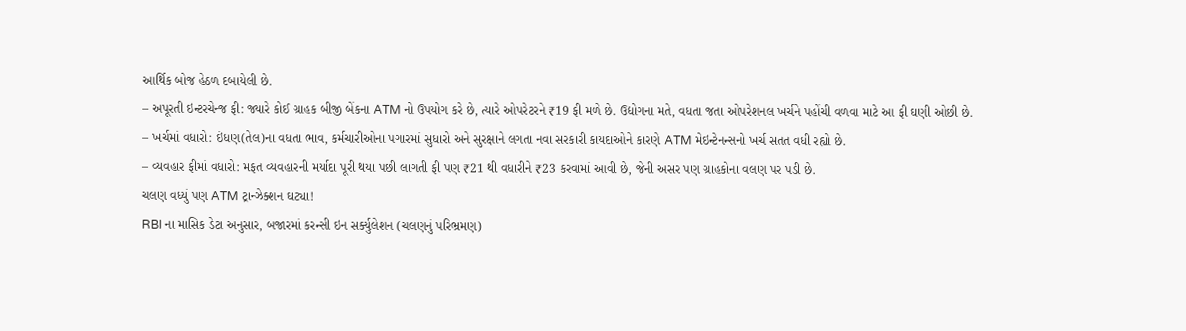આર્થિક બોજ હેઠળ દબાયેલી છે.
– અપૂરતી ઇન્ટરચેન્જ ફી: જ્યારે કોઈ ગ્રાહક બીજી બેંકના ATM નો ઉપયોગ કરે છે, ત્યારે ઓપરેટરને ₹19 ફી મળે છે. ઉદ્યોગના મતે, વધતા જતા ઓપરેશનલ ખર્ચને પહોંચી વળવા માટે આ ફી ઘણી ઓછી છે.
– ખર્ચમાં વધારો: ઇંધણ(તેલ)ના વધતા ભાવ, કર્મચારીઓના પગારમાં સુધારો અને સુરક્ષાને લગતા નવા સરકારી કાયદાઓને કારણે ATM મેઇન્ટેનન્સનો ખર્ચ સતત વધી રહ્યો છે.
– વ્યવહાર ફીમાં વધારો: મફત વ્યવહારની મર્યાદા પૂરી થયા પછી લાગતી ફી પણ ₹21 થી વધારીને ₹23 કરવામાં આવી છે, જેની અસર પણ ગ્રાહકોના વલણ પર પડી છે.
ચલણ વધ્યું પણ ATM ટ્રાન્ઝેક્શન ઘટ્યા!
RBI ના માસિક ડેટા અનુસાર, બજારમાં કરન્સી ઇન સર્ક્યુલેશન (ચલણનું પરિભ્રમણ)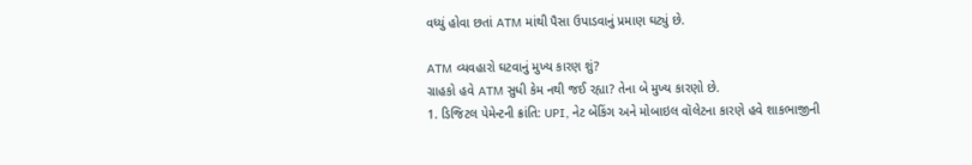વધ્યું હોવા છતાં ATM માંથી પૈસા ઉપાડવાનું પ્રમાણ ઘટ્યું છે.

ATM વ્યવહારો ઘટવાનું મુખ્ય કારણ શું?
ગ્રાહકો હવે ATM સુધી કેમ નથી જઈ રહ્યા? તેના બે મુખ્ય કારણો છે.
1. ડિજિટલ પેમેન્ટની ક્રાંતિ: UPI, નેટ બેંકિંગ અને મોબાઇલ વૉલેટના કારણે હવે શાકભાજીની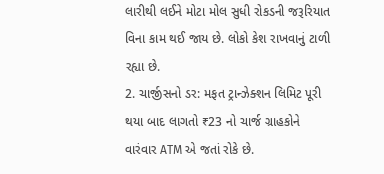લારીથી લઈને મોટા મોલ સુધી રોકડની જરૂરિયાત વિના કામ થઈ જાય છે. લોકો કેશ રાખવાનું ટાળી રહ્યા છે.
2. ચાર્જીસનો ડર: મફત ટ્રાન્ઝેક્શન લિમિટ પૂરી થયા બાદ લાગતો ₹23 નો ચાર્જ ગ્રાહકોને વારંવાર ATM એ જતાં રોકે છે.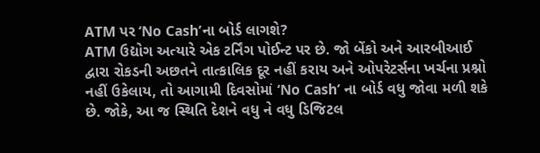ATM પર ‘No Cash’ના બોર્ડ લાગશે?
ATM ઉદ્યોગ અત્યારે એક ટર્નિંગ પોઈન્ટ પર છે. જો બેંકો અને આરબીઆઈ દ્વારા રોકડની અછતને તાત્કાલિક દૂર નહીં કરાય અને ઓપરેટર્સના ખર્ચના પ્રશ્નો નહીં ઉકેલાય, તો આગામી દિવસોમાં ‘No Cash’ ના બોર્ડ વધુ જોવા મળી શકે છે. જોકે, આ જ સ્થિતિ દેશને વધુ ને વધુ ડિજિટલ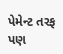પેમેન્ટ તરફ પણ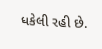ધકેલી રહી છે.